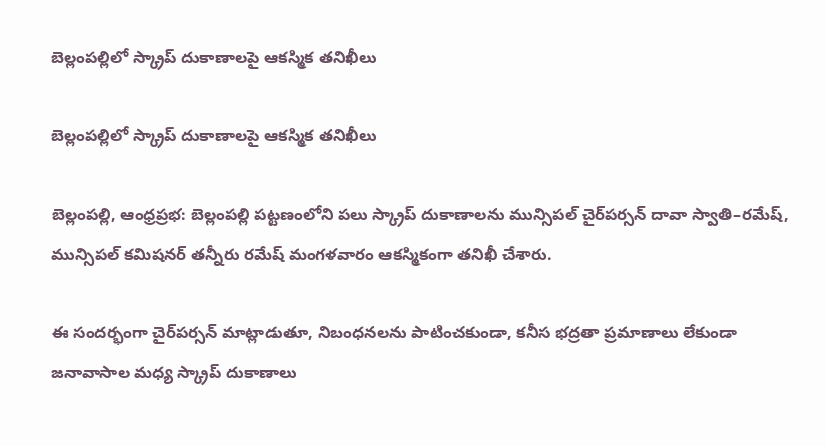బెల్లంపల్లిలో స్క్రాప్ దుకాణాలపై ఆకస్మిక తనిఖీలు

బెల్లంపల్లిలో స్క్రాప్ దుకాణాలపై ఆకస్మిక తనిఖీలు

బెల్లంపల్లి, ఆంధ్రప్రభ: బెల్లంపల్లి పట్టణంలోని పలు స్క్రాప్ దుకాణాలను మున్సిపల్ చైర్‌పర్సన్ దావా స్వాతి–రమేష్, మున్సిపల్ కమిషనర్ తన్నీరు రమేష్ మంగళవారం ఆకస్మికంగా తనిఖీ చేశారు.

ఈ సందర్భంగా చైర్‌పర్సన్ మాట్లాడుతూ, నిబంధనలను పాటించకుండా, కనీస భద్రతా ప్రమాణాలు లేకుండా జనావాసాల మధ్య స్క్రాప్ దుకాణాలు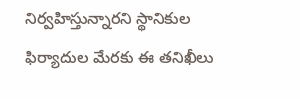నిర్వహిస్తున్నారని స్థానికుల ఫిర్యాదుల మేరకు ఈ తనిఖీలు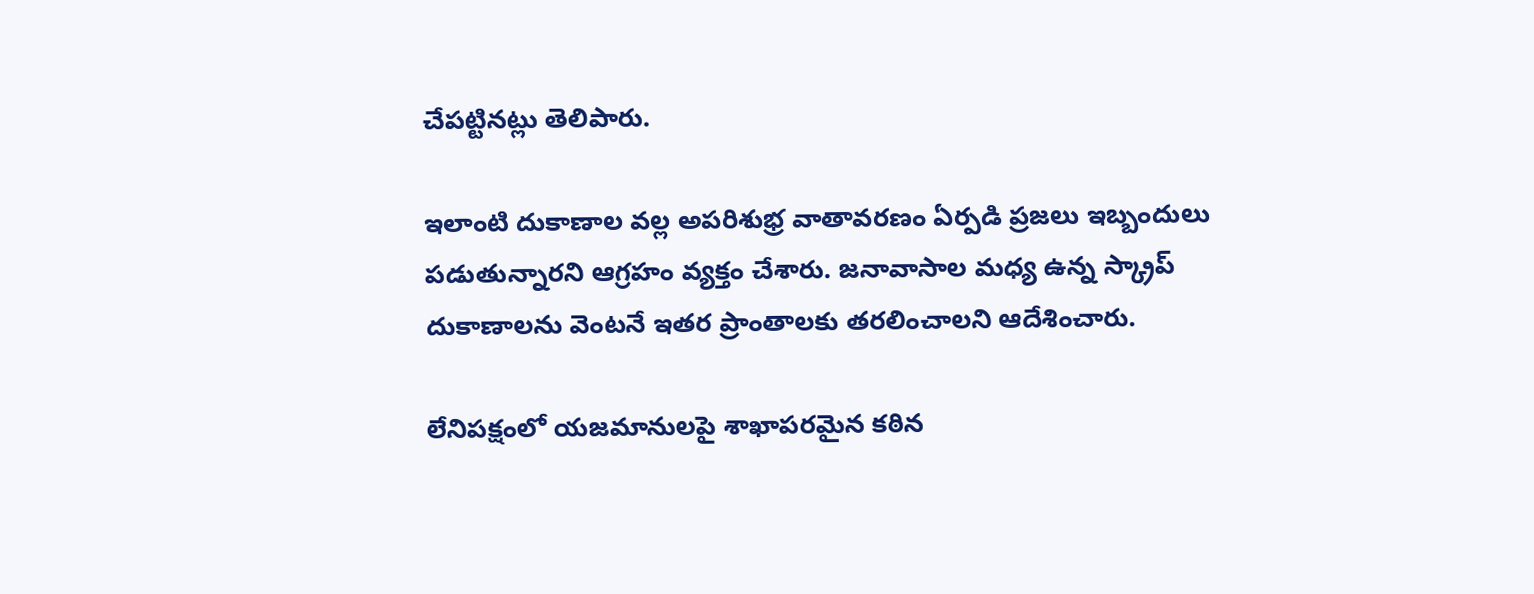చేపట్టినట్లు తెలిపారు.

ఇలాంటి దుకాణాల వల్ల అపరిశుభ్ర వాతావరణం ఏర్పడి ప్రజలు ఇబ్బందులు పడుతున్నారని ఆగ్రహం వ్యక్తం చేశారు. జనావాసాల మధ్య ఉన్న స్క్రాప్ దుకాణాలను వెంటనే ఇతర ప్రాంతాలకు తరలించాలని ఆదేశించారు.

లేనిపక్షంలో యజమానులపై శాఖాపరమైన కఠిన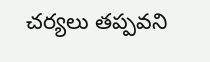చర్యలు తప్పవని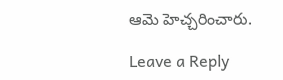ఆమె హెచ్చరించారు.

Leave a Reply